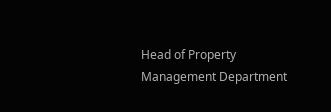Head of Property Management Department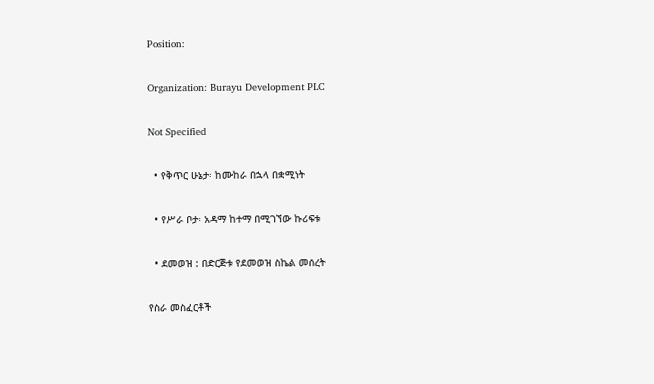Position:

Organization: Burayu Development PLC

Not Specified

  • የቅጥር ሁኔታ፡ ከሙከራ በኋላ በቋሚነት

  • የሥራ ቦታ፡ አዳማ ከተማ በሚገኘው ኩሪፍቱ

  • ደመወዝ : በድርጅቱ የደመወዝ ስኬል መሰረት

የስራ መስፈርቶች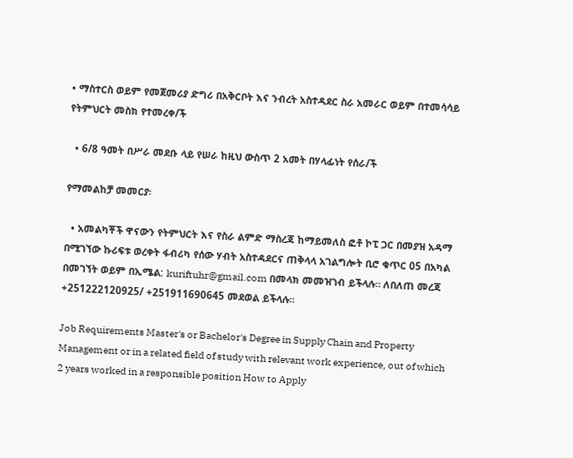• ማስተርስ ወይም የመጀመሪያ ድግሪ በአቅርቦት እና ንብረት አስተዳደር ስራ አመራር ወይም በተመሳሳይ የትምህርት መስክ የተመረቀ/ች

  • 6/8 ዓመት በሥራ መደቡ ላይ የሠራ ከዚህ ውስጥ 2 አመት በሃላፊነት የሰራ/ች

የማመልከቻ መመርያ፡

  • አመልካቾች ዋናውን የትምህርት እና የስራ ልምድ ማስረጃ ከማይመለስ ፎቶ ኮፒ ጋር በመያዝ አዳማ በሚገኘው ኩሪፍቱ ወረቀት ፋብሪካ የሰው ሃብት አስተዳደርና ጠቅላላ አገልግሎት ቢሮ ቁጥር 05 በአካል በመገኘት ወይም በኢሜል: kuriftuhr@gmail.com በመላክ መመዝገብ ይችላሉ። ለበለጠ መረጃ +251222120925/ +251911690645 መደወል ይችላሉ።

Job Requirements Master's or Bachelor's Degree in Supply Chain and Property Management or in a related field of study with relevant work experience, out of which 2 years worked in a responsible position How to Apply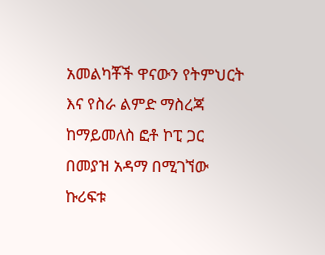አመልካቾች ዋናውን የትምህርት እና የስራ ልምድ ማስረጃ ከማይመለስ ፎቶ ኮፒ ጋር በመያዝ አዳማ በሚገኘው ኩሪፍቱ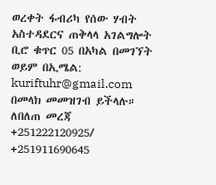ወረቀት ፋብሪካ የሰው ሃብት አስተዳደርና ጠቅላላ አገልግሎት ቢሮ ቁጥር 05 በአካል በመገኘት ወይም በኢሜል: kuriftuhr@gmail.com በመላክ መመዝገብ ይችላሉ። ለበለጠ መረጃ +251222120925/ +251911690645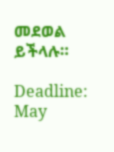መደወል ይችላሉ።

Deadline: May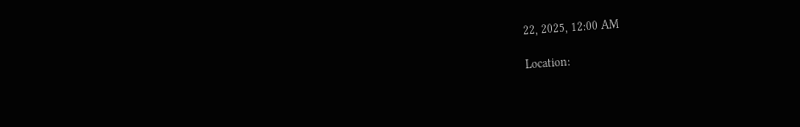22, 2025, 12:00 AM

Location: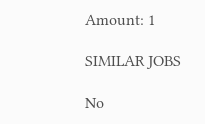Amount: 1

SIMILAR JOBS

No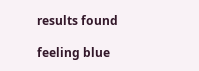results found

feeling blue